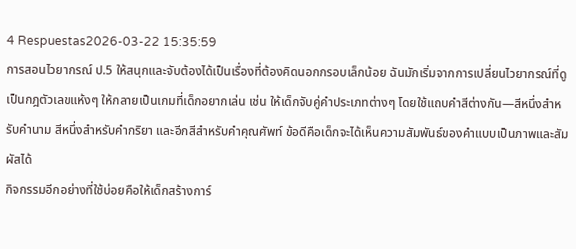4 Respuestas2026-03-22 15:35:59
การสอนไวยากรณ์ ป.5 ให้สนุกและจับต้องได้เป็นเรื่องที่ต้องคิดนอกกรอบเล็กน้อย ฉันมักเริ่มจากการเปลี่ยนไวยากรณ์ที่ดูเป็นกฎตัวเลขแห้งๆ ให้กลายเป็นเกมที่เด็กอยากเล่น เช่น ให้เด็กจับคู่คำประเภทต่างๆ โดยใช้แถบคำสีต่างกัน—สีหนึ่งสำหรับคำนาม สีหนึ่งสำหรับคำกริยา และอีกสีสำหรับคำคุณศัพท์ ข้อดีคือเด็กจะได้เห็นความสัมพันธ์ของคำแบบเป็นภาพและสัมผัสได้
กิจกรรมอีกอย่างที่ใช้บ่อยคือให้เด็กสร้างการ์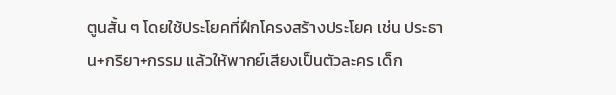ตูนสั้น ๆ โดยใช้ประโยคที่ฝึกโครงสร้างประโยค เช่น ประธาน+กริยา+กรรม แล้วให้พากย์เสียงเป็นตัวละคร เด็ก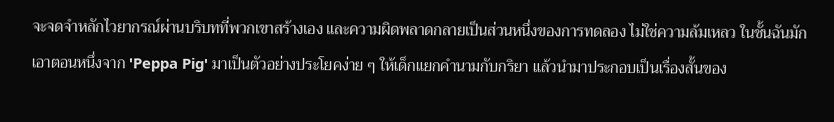จะจดจำหลักไวยากรณ์ผ่านบริบทที่พวกเขาสร้างเอง และความผิดพลาดกลายเป็นส่วนหนึ่งของการทดลอง ไม่ใช่ความล้มเหลว ในชั้นฉันมักเอาตอนหนึ่งจาก 'Peppa Pig' มาเป็นตัวอย่างประโยคง่าย ๆ ให้เด็กแยกคำนามกับกริยา แล้วนำมาประกอบเป็นเรื่องสั้นของ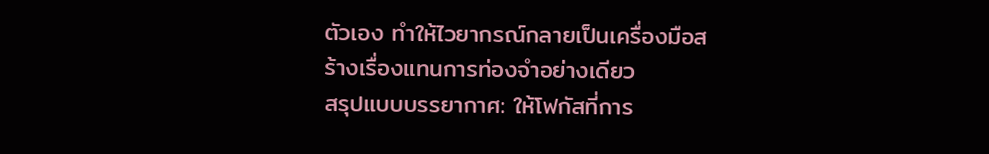ตัวเอง ทำให้ไวยากรณ์กลายเป็นเครื่องมือสร้างเรื่องแทนการท่องจำอย่างเดียว
สรุปแบบบรรยากาศ: ให้โฟกัสที่การ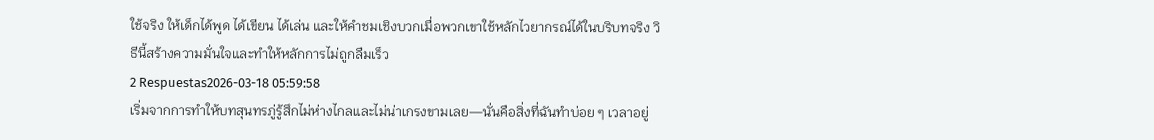ใช้จริง ให้เด็กได้พูด ได้เขียน ได้เล่น และให้คำชมเชิงบวกเมื่อพวกเขาใช้หลักไวยากรณ์ได้ในบริบทจริง วิธีนี้สร้างความมั่นใจและทำให้หลักการไม่ถูกลืมเร็ว
2 Respuestas2026-03-18 05:59:58
เริ่มจากการทำให้บทสุนทรภู่รู้สึกไม่ห่างไกลและไม่น่าเกรงขามเลย—นั่นคือสิ่งที่ฉันทำบ่อย ๆ เวลาอยู่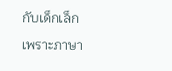กับเด็กเล็ก เพราะภาษา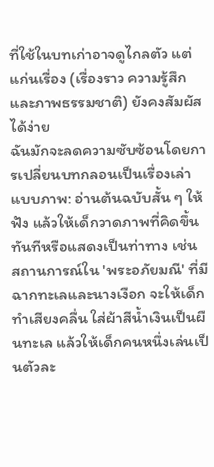ที่ใช้ในบทเก่าอาจดูไกลตัว แต่แก่นเรื่อง (เรื่องราว ความรู้สึก และภาพธรรมชาติ) ยังคงสัมผัสได้ง่าย
ฉันมักจะลดความซับซ้อนโดยการเปลี่ยนบทกลอนเป็นเรื่องเล่าแบบภาพ: อ่านต้นฉบับสั้น ๆ ให้ฟัง แล้วให้เด็กวาดภาพที่คิดขึ้นทันทีหรือแสดงเป็นท่าทาง เช่น สถานการณ์ใน 'พระอภัยมณี' ที่มีฉากทะเลและนางเงือก จะให้เด็กทำเสียงคลื่น ใส่ผ้าสีน้ำเงินเป็นผืนทะเล แล้วให้เด็กคนหนึ่งเล่นเป็นตัวละ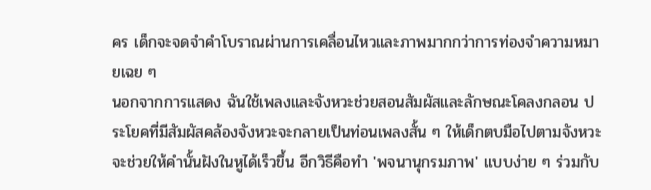คร เด็กจะจดจำคำโบราณผ่านการเคลื่อนไหวและภาพมากกว่าการท่องจำความหมายเฉย ๆ
นอกจากการแสดง ฉันใช้เพลงและจังหวะช่วยสอนสัมผัสและลักษณะโคลงกลอน ประโยคที่มีสัมผัสคล้องจังหวะจะกลายเป็นท่อนเพลงสั้น ๆ ให้เด็กตบมือไปตามจังหวะ จะช่วยให้คำนั้นฝังในหูได้เร็วขึ้น อีกวิธีคือทำ 'พจนานุกรมภาพ' แบบง่าย ๆ ร่วมกับ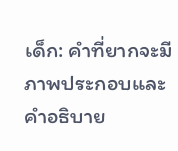เด็ก: คำที่ยากจะมีภาพประกอบและคำอธิบาย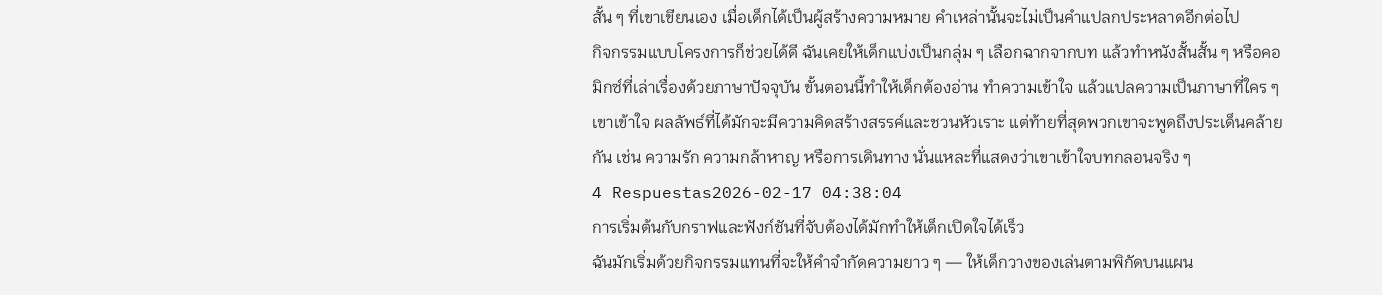สั้น ๆ ที่เขาเขียนเอง เมื่อเด็กได้เป็นผู้สร้างความหมาย คำเหล่านั้นจะไม่เป็นคำแปลกประหลาดอีกต่อไป
กิจกรรมแบบโครงการก็ช่วยได้ดี ฉันเคยให้เด็กแบ่งเป็นกลุ่ม ๆ เลือกฉากจากบท แล้วทำหนังสั้นสั้น ๆ หรือคอมิกซ์ที่เล่าเรื่องด้วยภาษาปัจจุบัน ขั้นตอนนี้ทำให้เด็กต้องอ่าน ทำความเข้าใจ แล้วแปลความเป็นภาษาที่ใคร ๆ เขาเข้าใจ ผลลัพธ์ที่ได้มักจะมีความคิดสร้างสรรค์และชวนหัวเราะ แต่ท้ายที่สุดพวกเขาจะพูดถึงประเด็นคล้ายกัน เช่น ความรัก ความกล้าหาญ หรือการเดินทาง นั่นแหละที่แสดงว่าเขาเข้าใจบทกลอนจริง ๆ
4 Respuestas2026-02-17 04:38:04
การเริ่มต้นกับกราฟและฟังก์ชันที่จับต้องได้มักทำให้เด็กเปิดใจได้เร็ว
ฉันมักเริ่มด้วยกิจกรรมแทนที่จะให้คำจำกัดความยาว ๆ — ให้เด็กวางของเล่นตามพิกัดบนแผน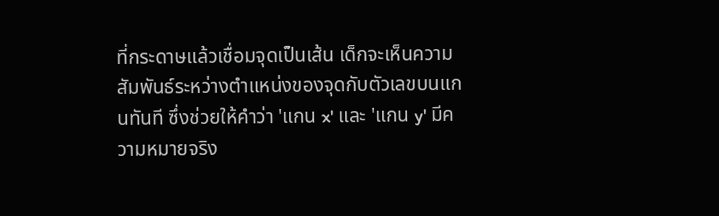ที่กระดาษแล้วเชื่อมจุดเป็นเส้น เด็กจะเห็นความสัมพันธ์ระหว่างตำแหน่งของจุดกับตัวเลขบนแกนทันที ซึ่งช่วยให้คำว่า 'แกน x' และ 'แกน y' มีความหมายจริง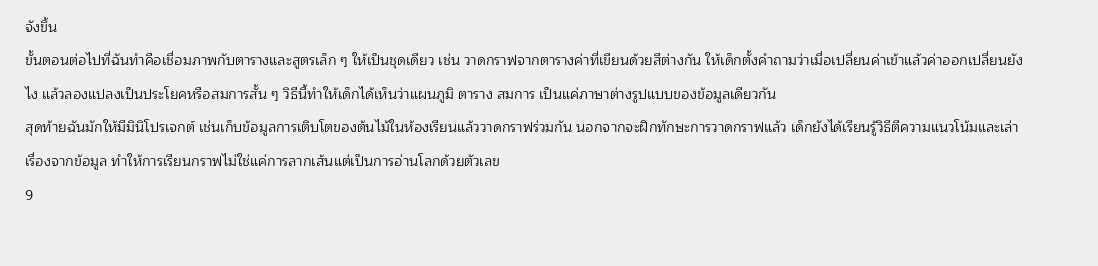จังขึ้น
ขั้นตอนต่อไปที่ฉันทำคือเชื่อมภาพกับตารางและสูตรเล็ก ๆ ให้เป็นชุดเดียว เช่น วาดกราฟจากตารางค่าที่เขียนด้วยสีต่างกัน ให้เด็กตั้งคำถามว่าเมื่อเปลี่ยนค่าเข้าแล้วค่าออกเปลี่ยนยังไง แล้วลองแปลงเป็นประโยคหรือสมการสั้น ๆ วิธีนี้ทำให้เด็กได้เห็นว่าแผนภูมิ ตาราง สมการ เป็นแค่ภาษาต่างรูปแบบของข้อมูลเดียวกัน
สุดท้ายฉันมักให้มีมินิโปรเจกต์ เช่นเก็บข้อมูลการเติบโตของต้นไม้ในห้องเรียนแล้ววาดกราฟร่วมกัน นอกจากจะฝึกทักษะการวาดกราฟแล้ว เด็กยังได้เรียนรู้วิธีตีความแนวโน้มและเล่าเรื่องจากข้อมูล ทำให้การเรียนกราฟไม่ใช่แค่การลากเส้นแต่เป็นการอ่านโลกด้วยตัวเลข
9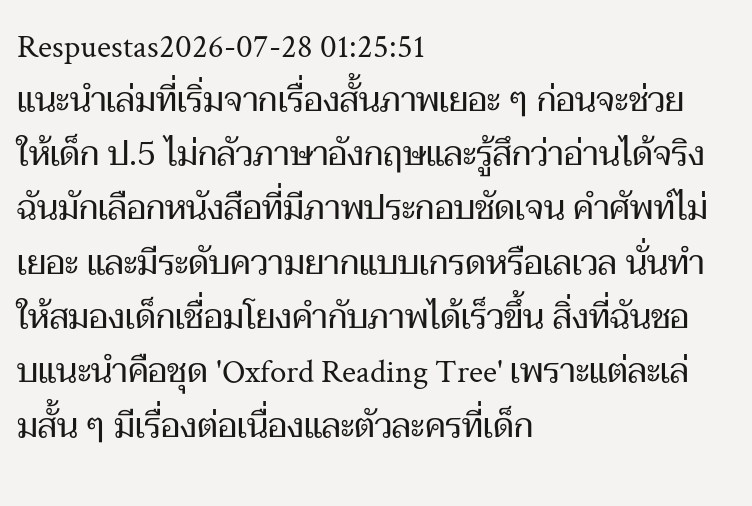Respuestas2026-07-28 01:25:51
แนะนำเล่มที่เริ่มจากเรื่องสั้นภาพเยอะ ๆ ก่อนจะช่วยให้เด็ก ป.5 ไม่กลัวภาษาอังกฤษและรู้สึกว่าอ่านได้จริง
ฉันมักเลือกหนังสือที่มีภาพประกอบชัดเจน คำศัพท์ไม่เยอะ และมีระดับความยากแบบเกรดหรือเลเวล นั่นทำให้สมองเด็กเชื่อมโยงคำกับภาพได้เร็วขึ้น สิ่งที่ฉันชอบแนะนำคือชุด 'Oxford Reading Tree' เพราะแต่ละเล่มสั้น ๆ มีเรื่องต่อเนื่องและตัวละครที่เด็ก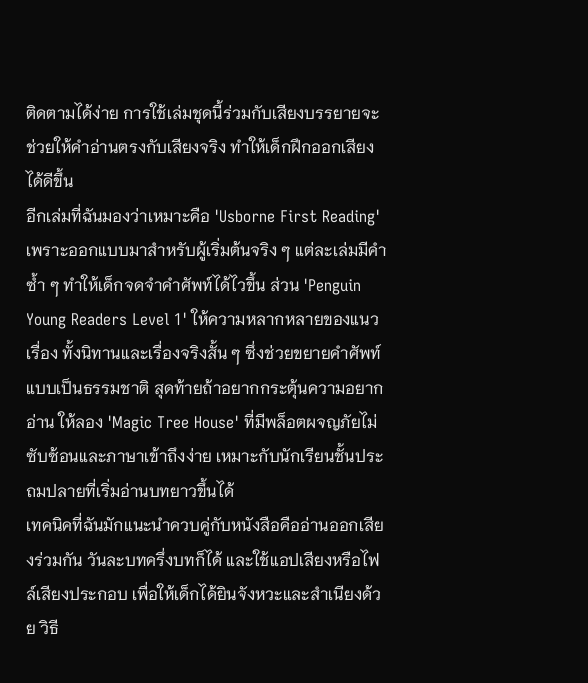ติดตามได้ง่าย การใช้เล่มชุดนี้ร่วมกับเสียงบรรยายจะช่วยให้คำอ่านตรงกับเสียงจริง ทำให้เด็กฝึกออกเสียงได้ดีขึ้น
อีกเล่มที่ฉันมองว่าเหมาะคือ 'Usborne First Reading' เพราะออกแบบมาสำหรับผู้เริ่มต้นจริง ๆ แต่ละเล่มมีคำซ้ำ ๆ ทำให้เด็กจดจำคำศัพท์ได้ไวขึ้น ส่วน 'Penguin Young Readers Level 1' ให้ความหลากหลายของแนวเรื่อง ทั้งนิทานและเรื่องจริงสั้น ๆ ซึ่งช่วยขยายคำศัพท์แบบเป็นธรรมชาติ สุดท้ายถ้าอยากกระตุ้นความอยากอ่าน ให้ลอง 'Magic Tree House' ที่มีพล็อตผจญภัยไม่ซับซ้อนและภาษาเข้าถึงง่าย เหมาะกับนักเรียนชั้นประถมปลายที่เริ่มอ่านบทยาวขึ้นได้
เทคนิคที่ฉันมักแนะนำควบคู่กับหนังสือคืออ่านออกเสียงร่วมกัน วันละบทครึ่งบทก็ได้ และใช้แอปเสียงหรือไฟล์เสียงประกอบ เพื่อให้เด็กได้ยินจังหวะและสำเนียงด้วย วิธี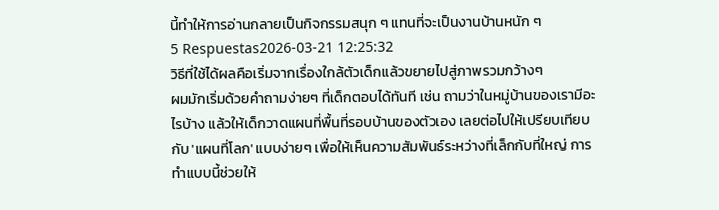นี้ทำให้การอ่านกลายเป็นกิจกรรมสนุก ๆ แทนที่จะเป็นงานบ้านหนัก ๆ
5 Respuestas2026-03-21 12:25:32
วิธีที่ใช้ได้ผลคือเริ่มจากเรื่องใกล้ตัวเด็กแล้วขยายไปสู่ภาพรวมกว้างๆ
ผมมักเริ่มด้วยคำถามง่ายๆ ที่เด็กตอบได้ทันที เช่น ถามว่าในหมู่บ้านของเรามีอะไรบ้าง แล้วให้เด็กวาดแผนที่พื้นที่รอบบ้านของตัวเอง เลยต่อไปให้เปรียบเทียบกับ 'แผนที่โลก' แบบง่ายๆ เพื่อให้เห็นความสัมพันธ์ระหว่างที่เล็กกับที่ใหญ่ การทำแบบนี้ช่วยให้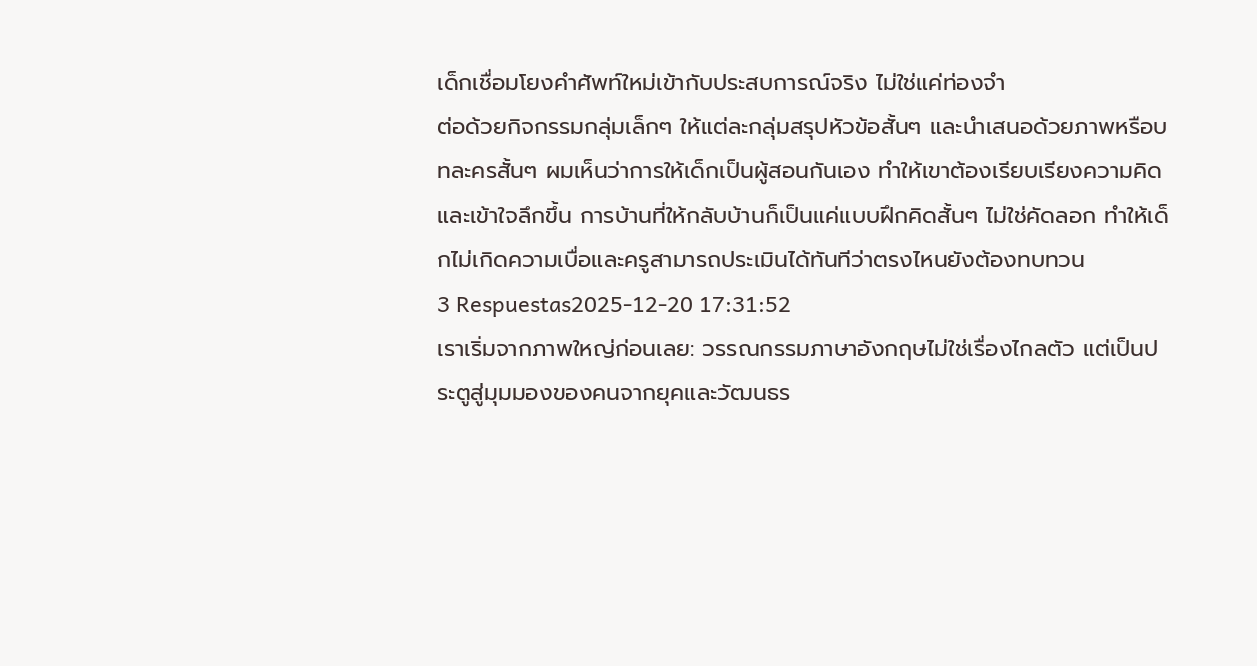เด็กเชื่อมโยงคำศัพท์ใหม่เข้ากับประสบการณ์จริง ไม่ใช่แค่ท่องจำ
ต่อด้วยกิจกรรมกลุ่มเล็กๆ ให้แต่ละกลุ่มสรุปหัวข้อสั้นๆ และนำเสนอด้วยภาพหรือบทละครสั้นๆ ผมเห็นว่าการให้เด็กเป็นผู้สอนกันเอง ทำให้เขาต้องเรียบเรียงความคิดและเข้าใจลึกขึ้น การบ้านที่ให้กลับบ้านก็เป็นแค่แบบฝึกคิดสั้นๆ ไม่ใช่คัดลอก ทำให้เด็กไม่เกิดความเบื่อและครูสามารถประเมินได้ทันทีว่าตรงไหนยังต้องทบทวน
3 Respuestas2025-12-20 17:31:52
เราเริ่มจากภาพใหญ่ก่อนเลย: วรรณกรรมภาษาอังกฤษไม่ใช่เรื่องไกลตัว แต่เป็นประตูสู่มุมมองของคนจากยุคและวัฒนธร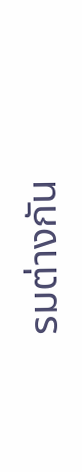รมต่างกัน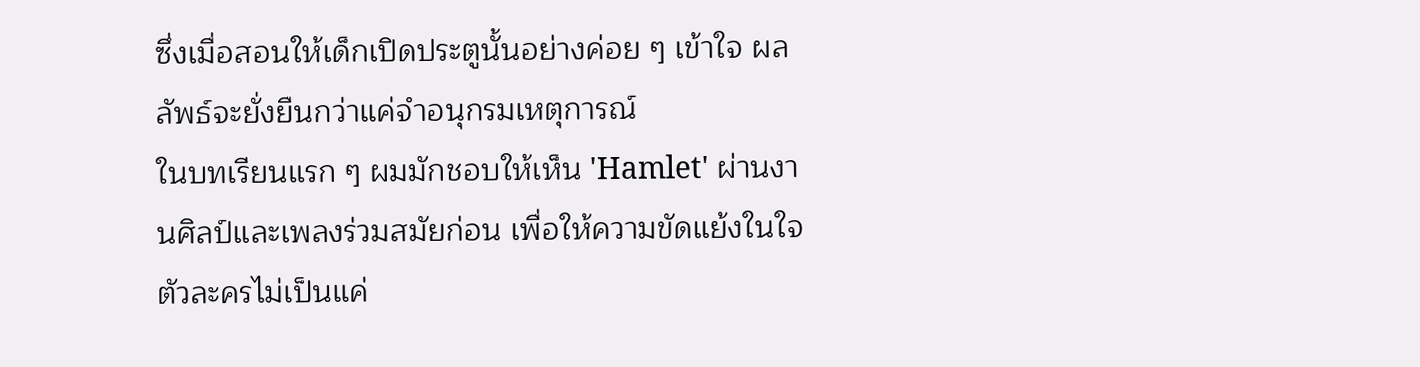ซึ่งเมื่อสอนให้เด็กเปิดประตูนั้นอย่างค่อย ๆ เข้าใจ ผลลัพธ์จะยั่งยืนกว่าแค่จำอนุกรมเหตุการณ์
ในบทเรียนแรก ๆ ผมมักชอบให้เห็น 'Hamlet' ผ่านงานศิลป์และเพลงร่วมสมัยก่อน เพื่อให้ความขัดแย้งในใจตัวละครไม่เป็นแค่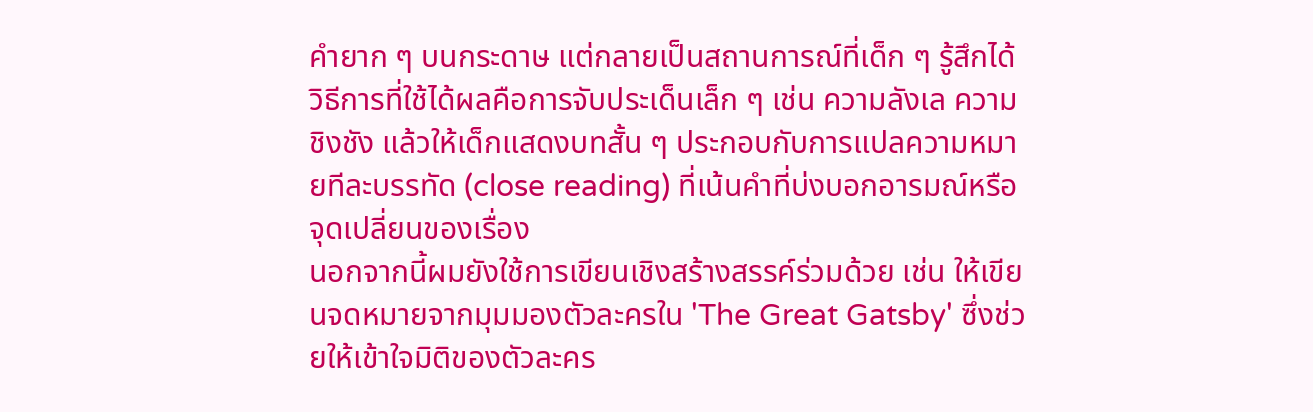คำยาก ๆ บนกระดาษ แต่กลายเป็นสถานการณ์ที่เด็ก ๆ รู้สึกได้ วิธีการที่ใช้ได้ผลคือการจับประเด็นเล็ก ๆ เช่น ความลังเล ความชิงชัง แล้วให้เด็กแสดงบทสั้น ๆ ประกอบกับการแปลความหมายทีละบรรทัด (close reading) ที่เน้นคำที่บ่งบอกอารมณ์หรือจุดเปลี่ยนของเรื่อง
นอกจากนี้ผมยังใช้การเขียนเชิงสร้างสรรค์ร่วมด้วย เช่น ให้เขียนจดหมายจากมุมมองตัวละครใน 'The Great Gatsby' ซึ่งช่วยให้เข้าใจมิติของตัวละคร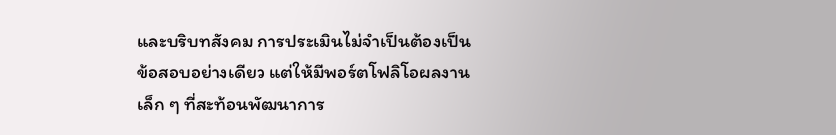และบริบทสังคม การประเมินไม่จำเป็นต้องเป็นข้อสอบอย่างเดียว แต่ให้มีพอร์ตโฟลิโอผลงานเล็ก ๆ ที่สะท้อนพัฒนาการ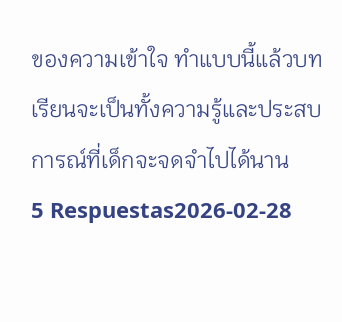ของความเข้าใจ ทำแบบนี้แล้วบทเรียนจะเป็นทั้งความรู้และประสบการณ์ที่เด็กจะจดจำไปได้นาน
5 Respuestas2026-02-28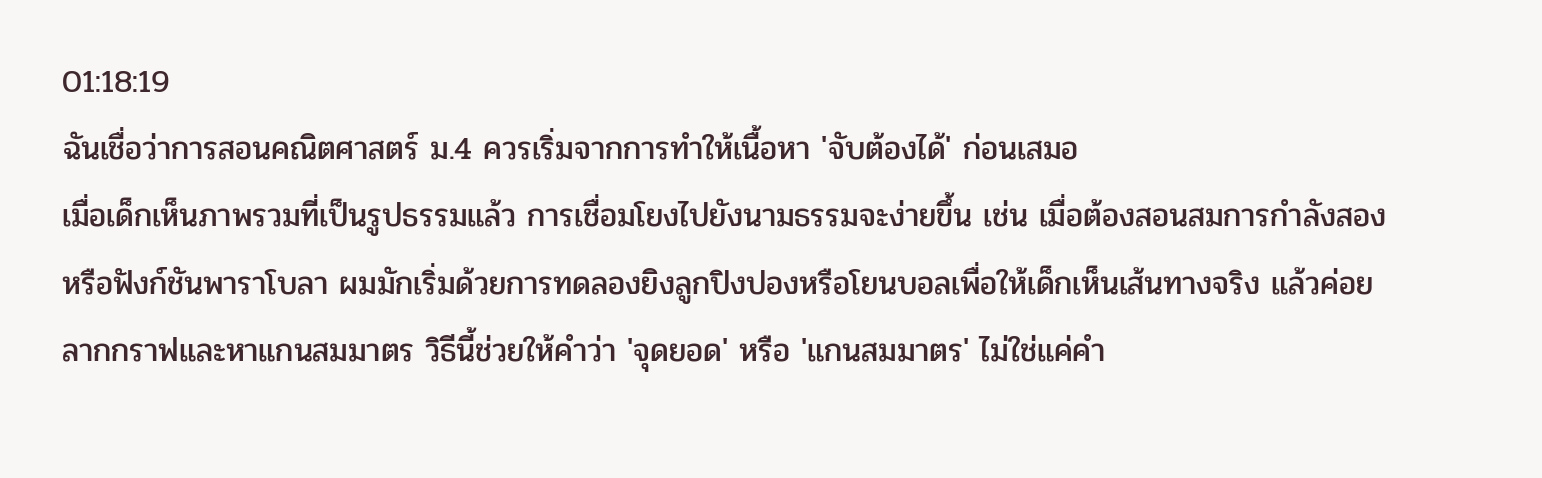01:18:19
ฉันเชื่อว่าการสอนคณิตศาสตร์ ม.4 ควรเริ่มจากการทำให้เนื้อหา 'จับต้องได้' ก่อนเสมอ
เมื่อเด็กเห็นภาพรวมที่เป็นรูปธรรมแล้ว การเชื่อมโยงไปยังนามธรรมจะง่ายขึ้น เช่น เมื่อต้องสอนสมการกำลังสองหรือฟังก์ชันพาราโบลา ผมมักเริ่มด้วยการทดลองยิงลูกปิงปองหรือโยนบอลเพื่อให้เด็กเห็นเส้นทางจริง แล้วค่อยลากกราฟและหาแกนสมมาตร วิธีนี้ช่วยให้คำว่า 'จุดยอด' หรือ 'แกนสมมาตร' ไม่ใช่แค่คำ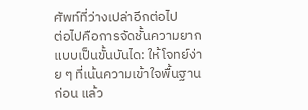ศัพท์ที่ว่างเปล่าอีกต่อไป
ต่อไปคือการจัดชั้นความยากแบบเป็นขั้นบันได: ให้โจทย์ง่าย ๆ ที่เน้นความเข้าใจพื้นฐานก่อน แล้ว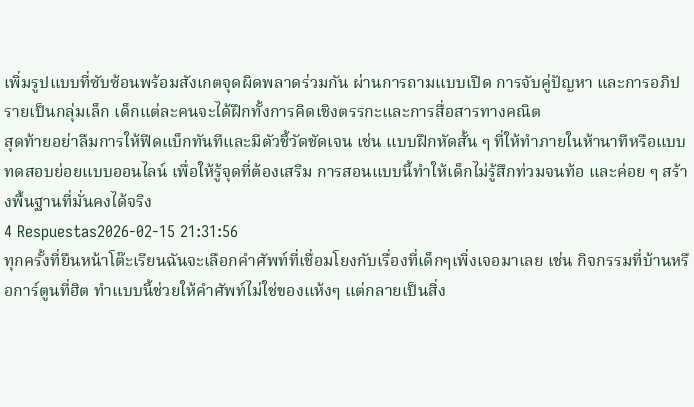เพิ่มรูปแบบที่ซับซ้อนพร้อมสังเกตจุดผิดพลาดร่วมกัน ผ่านการถามแบบเปิด การจับคู่ปัญหา และการอภิปรายเป็นกลุ่มเล็ก เด็กแต่ละคนจะได้ฝึกทั้งการคิดเชิงตรรกะและการสื่อสารทางคณิต
สุดท้ายอย่าลืมการให้ฟีดแบ็กทันทีและมีตัวชี้วัดชัดเจน เช่น แบบฝึกหัดสั้น ๆ ที่ให้ทำภายในห้านาทีหรือแบบทดสอบย่อยแบบออนไลน์ เพื่อให้รู้จุดที่ต้องเสริม การสอนแบบนี้ทำให้เด็กไม่รู้สึกท่วมจนท้อ และค่อย ๆ สร้างพื้นฐานที่มั่นคงได้จริง
4 Respuestas2026-02-15 21:31:56
ทุกครั้งที่ยืนหน้าโต๊ะเรียนฉันจะเลือกคำศัพท์ที่เชื่อมโยงกับเรื่องที่เด็กๆเพิ่งเจอมาเลย เช่น กิจกรรมที่บ้านหรือการ์ตูนที่ฮิต ทำแบบนี้ช่วยให้คำศัพท์ไม่ใช่ของแห้งๆ แต่กลายเป็นสิ่ง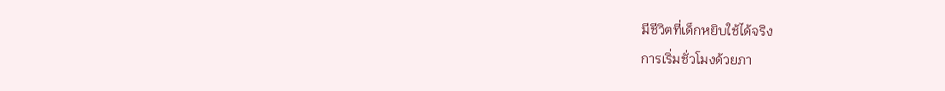มีชีวิตที่เด็กหยิบใช้ได้จริง
การเริ่มชั่วโมงด้วยภา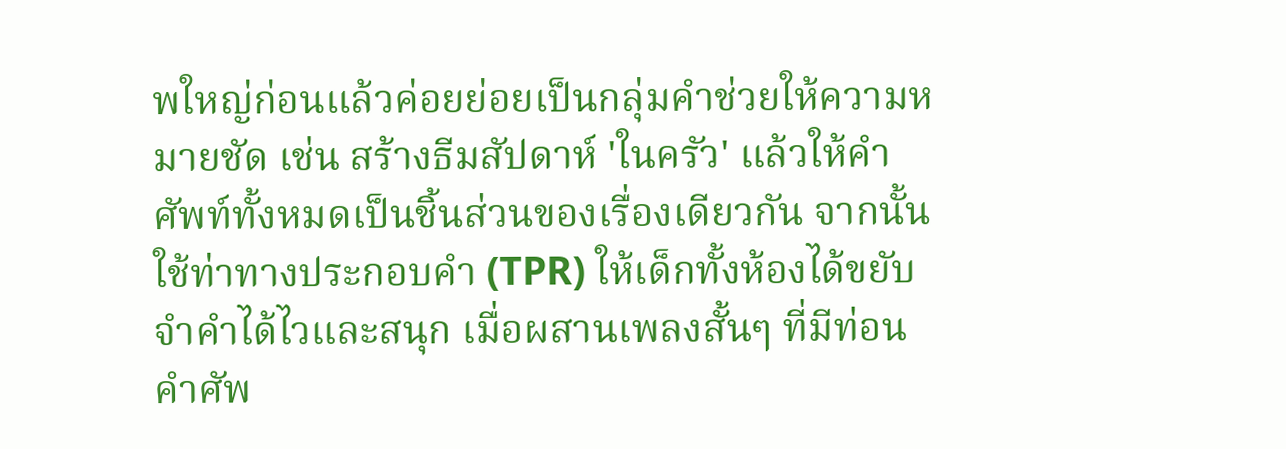พใหญ่ก่อนแล้วค่อยย่อยเป็นกลุ่มคำช่วยให้ความหมายชัด เช่น สร้างธีมสัปดาห์ 'ในครัว' แล้วให้คำศัพท์ทั้งหมดเป็นชิ้นส่วนของเรื่องเดียวกัน จากนั้นใช้ท่าทางประกอบคำ (TPR) ให้เด็กทั้งห้องได้ขยับ จำคำได้ไวและสนุก เมื่อผสานเพลงสั้นๆ ที่มีท่อนคำศัพ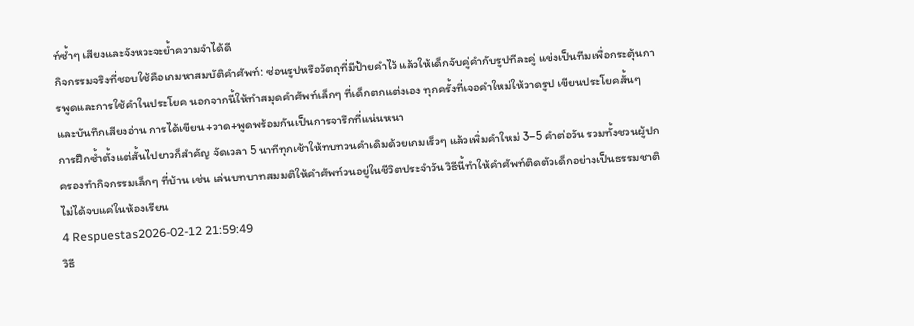ท์ซ้ำๆ เสียงและจังหวะจะย้ำความจำได้ดี
กิจกรรมจริงที่ชอบใช้คือเกมหาสมบัติคำศัพท์: ซ่อนรูปหรือวัตถุที่มีป้ายคำไว้ แล้วให้เด็กจับคู่คำกับรูปทีละคู่ แข่งเป็นทีมเพื่อกระตุ้นการพูดและการใช้คำในประโยค นอกจากนี้ให้ทำสมุดคำศัพท์เล็กๆ ที่เด็กตกแต่งเอง ทุกครั้งที่เจอคำใหม่ให้วาดรูป เขียนประโยคสั้นๆ และบันทึกเสียงอ่าน การได้เขียน+วาด+พูดพร้อมกันเป็นการจารึกที่แน่นหนา
การฝึกซ้ำตั้งแต่สั้นไปยาวก็สำคัญ จัดเวลา 5 นาทีทุกเช้าให้ทบทวนคำเดิมด้วยเกมเร็วๆ แล้วเพิ่มคำใหม่ 3–5 คำต่อวัน รวมทั้งชวนผู้ปกครองทำกิจกรรมเล็กๆ ที่บ้าน เช่น เล่นบทบาทสมมติให้คำศัพท์วนอยู่ในชีวิตประจำวัน วิธีนี้ทำให้คำศัพท์ติดตัวเด็กอย่างเป็นธรรมชาติ ไม่ได้จบแค่ในห้องเรียน
4 Respuestas2026-02-12 21:59:49
วิธี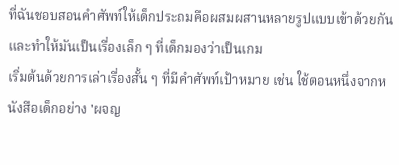ที่ฉันชอบสอนคำศัพท์ให้เด็กประถมคือผสมผสานหลายรูปแบบเข้าด้วยกันและทำให้มันเป็นเรื่องเล็ก ๆ ที่เด็กมองว่าเป็นเกม
เริ่มต้นด้วยการเล่าเรื่องสั้น ๆ ที่มีคำศัพท์เป้าหมาย เช่น ใช้ตอนหนึ่งจากหนังสือเด็กอย่าง 'ผจญ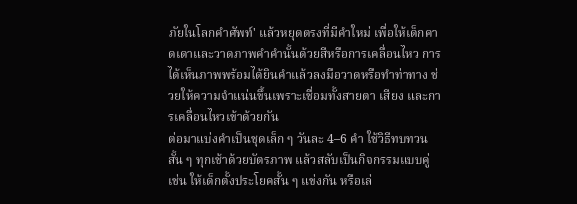ภัยในโลกคำศัพท์' แล้วหยุดตรงที่มีคำใหม่ เพื่อให้เด็กคาดเดาและวาดภาพคำคำนั้นด้วยสีหรือการเคลื่อนไหว การได้เห็นภาพพร้อมได้ยินคำแล้วลงมือวาดหรือทำท่าทาง ช่วยให้ความจำแน่นขึ้นเพราะเชื่อมทั้งสายตา เสียง และการเคลื่อนไหวเข้าด้วยกัน
ต่อมาแบ่งคำเป็นชุดเล็ก ๆ วันละ 4–6 คำ ใช้วิธีทบทวนสั้น ๆ ทุกเช้าด้วยบัตรภาพ แล้วสลับเป็นกิจกรรมแบบคู่ เช่น ให้เด็กตั้งประโยคสั้น ๆ แข่งกัน หรือเล่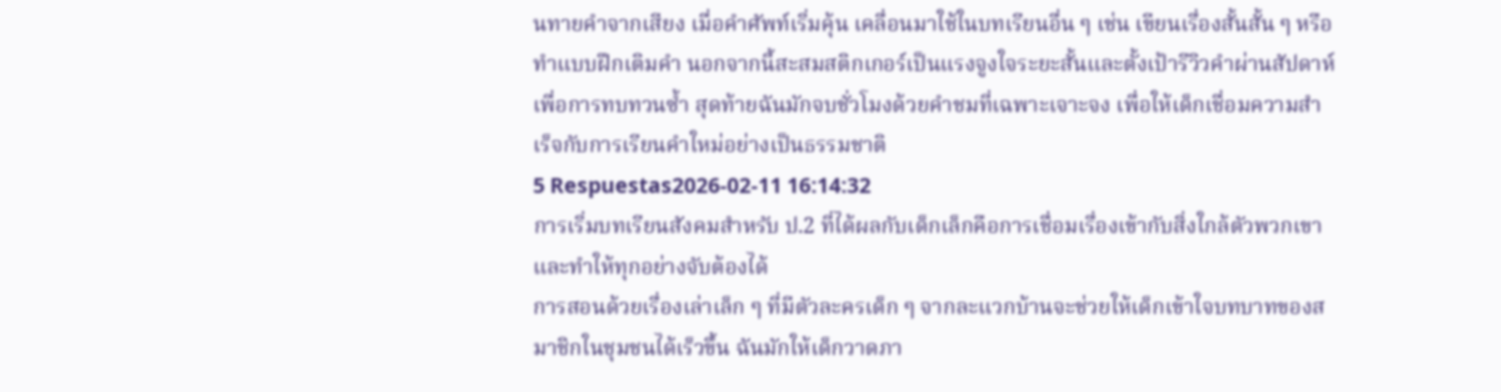นทายคำจากเสียง เมื่อคำศัพท์เริ่มคุ้น เคลื่อนมาใช้ในบทเรียนอื่น ๆ เช่น เขียนเรื่องสั้นสั้น ๆ หรือทำแบบฝึกเติมคำ นอกจากนี้สะสมสติกเกอร์เป็นแรงจูงใจระยะสั้นและตั้งเป้ารีวิวคำผ่านสัปดาห์เพื่อการทบทวนซ้ำ สุดท้ายฉันมักจบชั่วโมงด้วยคำชมที่เฉพาะเจาะจง เพื่อให้เด็กเชื่อมความสำเร็จกับการเรียนคำใหม่อย่างเป็นธรรมชาติ
5 Respuestas2026-02-11 16:14:32
การเริ่มบทเรียนสังคมสำหรับ ป.2 ที่ได้ผลกับเด็กเล็กคือการเชื่อมเรื่องเข้ากับสิ่งใกล้ตัวพวกเขาและทำให้ทุกอย่างจับต้องได้
การสอนด้วยเรื่องเล่าเล็ก ๆ ที่มีตัวละครเด็ก ๆ จากละแวกบ้านจะช่วยให้เด็กเข้าใจบทบาทของสมาชิกในชุมชนได้เร็วขึ้น ฉันมักให้เด็กวาดภา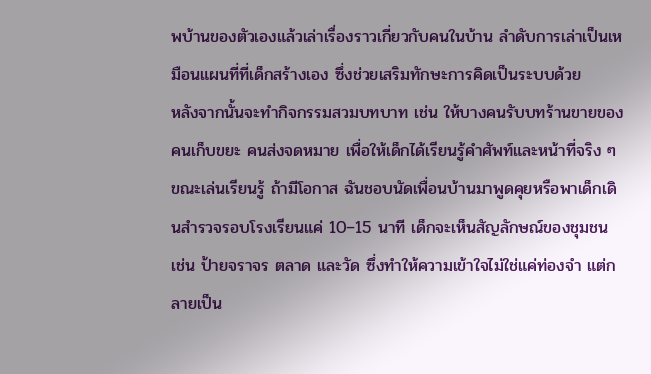พบ้านของตัวเองแล้วเล่าเรื่องราวเกี่ยวกับคนในบ้าน ลำดับการเล่าเป็นเหมือนแผนที่ที่เด็กสร้างเอง ซึ่งช่วยเสริมทักษะการคิดเป็นระบบด้วย
หลังจากนั้นจะทำกิจกรรมสวมบทบาท เช่น ให้บางคนรับบทร้านขายของ คนเก็บขยะ คนส่งจดหมาย เพื่อให้เด็กได้เรียนรู้คำศัพท์และหน้าที่จริง ๆ ขณะเล่นเรียนรู้ ถ้ามีโอกาส ฉันชอบนัดเพื่อนบ้านมาพูดคุยหรือพาเด็กเดินสำรวจรอบโรงเรียนแค่ 10–15 นาที เด็กจะเห็นสัญลักษณ์ของชุมชน เช่น ป้ายจราจร ตลาด และวัด ซึ่งทำให้ความเข้าใจไม่ใช่แค่ท่องจำ แต่กลายเป็น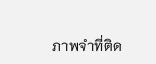ภาพจำที่ติด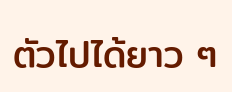ตัวไปได้ยาว ๆ